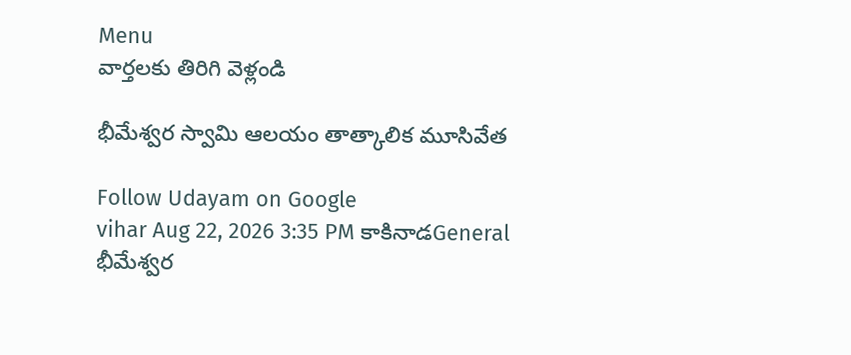Menu
వార్తలకు తిరిగి వెళ్లండి

భీమేశ్వర స్వామి ఆలయం తాత్కాలిక మూసివేత

Follow Udayam on Google
vihar Aug 22, 2026 3:35 PM కాకినాడGeneral
భీమేశ్వర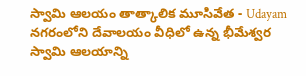స్వామి ఆలయం తాత్కాలిక మూసివేత - Udayam
నగరంలోని దేవాలయం వీధిలో ఉన్న భీమేశ్వర స్వామి ఆలయాన్ని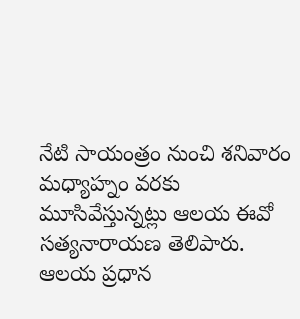నేటి సాయంత్రం నుంచి శనివారం మధ్యాహ్నం వరకు మూసివేస్తున్నట్లు ఆలయ ఈవో సత్యనారాయణ తెలిపారు. ఆలయ ప్రధాన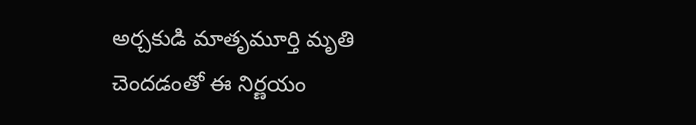అర్చకుడి మాతృమూర్తి మృతి చెందడంతో ఈ నిర్ణయం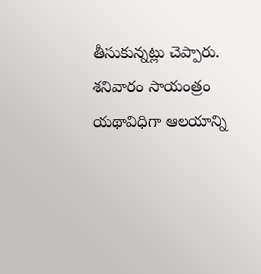తీసుకున్నట్లు చెప్పారు. శనివారం సాయంత్రం యథావిధిగా ఆలయాన్ని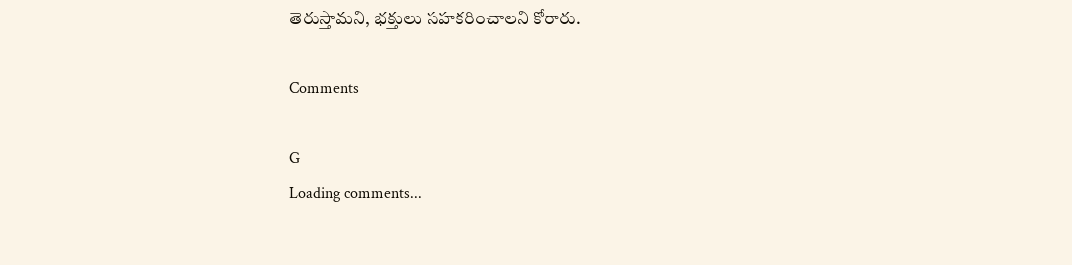తెరుస్తామని, భక్తులు సహకరించాలని కోరారు.

Comments

G
Loading comments...